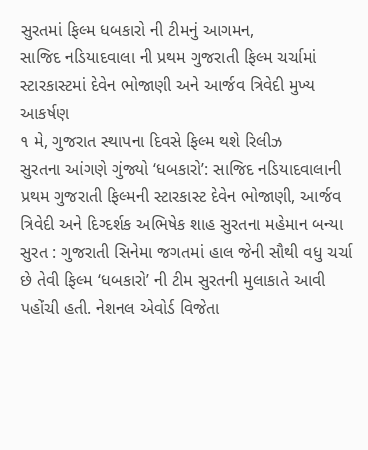સુરતમાં ફિલ્મ ધબકારો ની ટીમનું આગમન,
સાજિદ નડિયાદવાલા ની પ્રથમ ગુજરાતી ફિલ્મ ચર્ચામાં
સ્ટારકાસ્ટમાં દેવેન ભોજાણી અને આર્જવ ત્રિવેદી મુખ્ય આકર્ષણ
૧ મે, ગુજરાત સ્થાપના દિવસે ફિલ્મ થશે રિલીઝ
સુરતના આંગણે ગુંજ્યો ‘ધબકારો’: સાજિદ નડિયાદવાલાની પ્રથમ ગુજરાતી ફિલ્મની સ્ટારકાસ્ટ દેવેન ભોજાણી, આર્જવ ત્રિવેદી અને દિગ્દર્શક અભિષેક શાહ સુરતના મહેમાન બન્યા
સુરત : ગુજરાતી સિનેમા જગતમાં હાલ જેની સૌથી વધુ ચર્ચા છે તેવી ફિલ્મ ‘ધબકારો’ ની ટીમ સુરતની મુલાકાતે આવી પહોંચી હતી. નેશનલ એવોર્ડ વિજેતા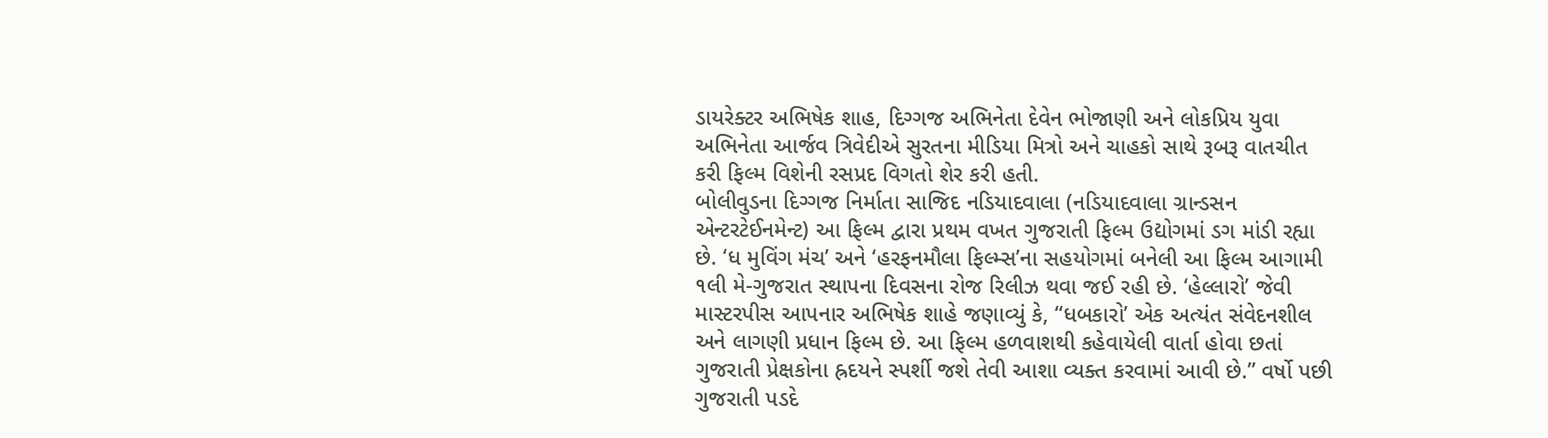ડાયરેક્ટર અભિષેક શાહ, દિગ્ગજ અભિનેતા દેવેન ભોજાણી અને લોકપ્રિય યુવા અભિનેતા આર્જવ ત્રિવેદીએ સુરતના મીડિયા મિત્રો અને ચાહકો સાથે રૂબરૂ વાતચીત કરી ફિલ્મ વિશેની રસપ્રદ વિગતો શેર કરી હતી.
બોલીવુડના દિગ્ગજ નિર્માતા સાજિદ નડિયાદવાલા (નડિયાદવાલા ગ્રાન્ડસન એન્ટરટેઈનમેન્ટ) આ ફિલ્મ દ્વારા પ્રથમ વખત ગુજરાતી ફિલ્મ ઉદ્યોગમાં ડગ માંડી રહ્યા છે. ‘ધ મુવિંગ મંચ’ અને ‘હરફનમૌલા ફિલ્મ્સ’ના સહયોગમાં બનેલી આ ફિલ્મ આગામી ૧લી મે-ગુજરાત સ્થાપના દિવસના રોજ રિલીઝ થવા જઈ રહી છે. ‘હેલ્લારો’ જેવી માસ્ટરપીસ આપનાર અભિષેક શાહે જણાવ્યું કે, “ધબકારો’ એક અત્યંત સંવેદનશીલ અને લાગણી પ્રધાન ફિલ્મ છે. આ ફિલ્મ હળવાશથી કહેવાયેલી વાર્તા હોવા છતાં ગુજરાતી પ્રેક્ષકોના હ્રદયને સ્પર્શી જશે તેવી આશા વ્યક્ત કરવામાં આવી છે.” વર્ષો પછી ગુજરાતી પડદે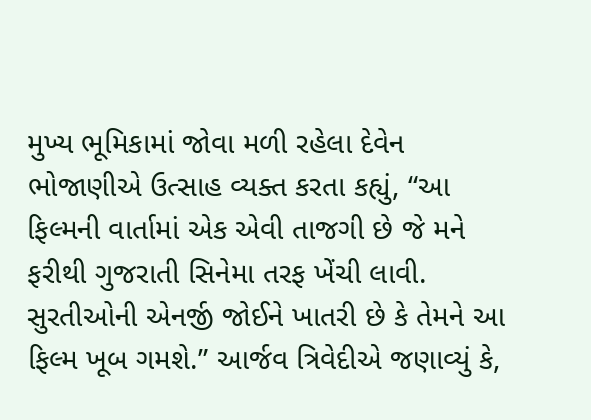મુખ્ય ભૂમિકામાં જોવા મળી રહેલા દેવેન ભોજાણીએ ઉત્સાહ વ્યક્ત કરતા કહ્યું, “આ ફિલ્મની વાર્તામાં એક એવી તાજગી છે જે મને ફરીથી ગુજરાતી સિનેમા તરફ ખેંચી લાવી. સુરતીઓની એનર્જી જોઈને ખાતરી છે કે તેમને આ ફિલ્મ ખૂબ ગમશે.” આર્જવ ત્રિવેદીએ જણાવ્યું કે,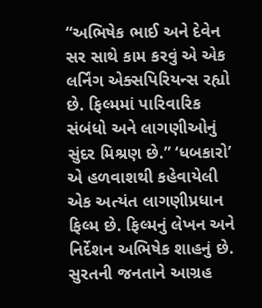“અભિષેક ભાઈ અને દેવેન સર સાથે કામ કરવું એ એક લર્નિંગ એક્સપિરિયન્સ રહ્યો છે. ફિલ્મમાં પારિવારિક સંબંધો અને લાગણીઓનું સુંદર મિશ્રણ છે.” ‘ધબકારો’ એ હળવાશથી કહેવાયેલી એક અત્યંત લાગણીપ્રધાન ફિલ્મ છે. ફિલ્મનું લેખન અને નિર્દેશન અભિષેક શાહનું છે.
સુરતની જનતાને આગ્રહ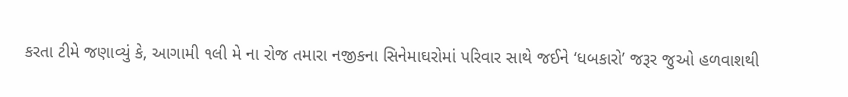કરતા ટીમે જણાવ્યું કે, આગામી ૧લી મે ના રોજ તમારા નજીકના સિનેમાઘરોમાં પરિવાર સાથે જઈને ‘ધબકારો’ જરૂર જુઓ હળવાશથી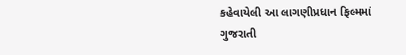કહેવાયેલી આ લાગણીપ્રધાન ફિલ્મમાં ગુજરાતી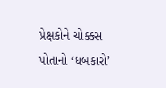પ્રેક્ષકોને ચોક્કસ પોતાનો ‘ધબકારો’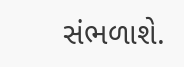સંભળાશે.